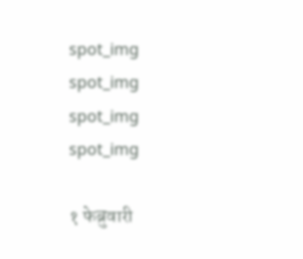spot_img
spot_img
spot_img
spot_img

१ फेब्रुवारी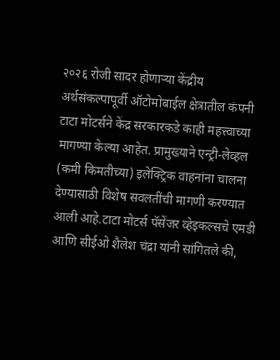२०२६ रोजी सादर होणाऱ्या केंद्रीय अर्थसंकल्पापूर्वी ऑटोमोबाईल क्षेत्रातील कंपनी टाटा मोटर्सने केंद्र सरकारकडे काही महत्त्वाच्या मागण्या केल्या आहेत. प्रामुख्याने एन्ट्री-लेव्हल (कमी किमतीच्या) इलेक्ट्रिक वाहनांना चालना देण्यासाठी विशेष सवलतींची मागणी करण्यात आली आहे.टाटा मोटर्स पॅसेंजर व्हेइकल्सचे एमडी आणि सीईओ शैलेश चंद्रा यांनी सांगितले की,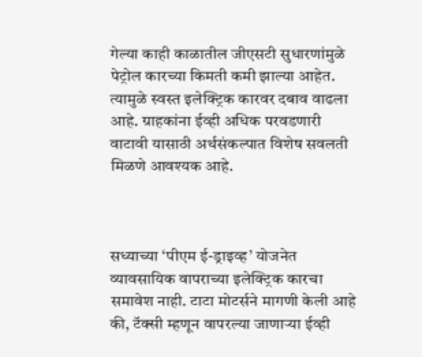गेल्या काही काळातील जीएसटी सुधारणांमुळे पेट्रोल कारच्या किमती कमी झाल्या आहेत. त्यामुळे स्वस्त इलेक्ट्रिक कारवर दबाव वाढला आहे. ग्राहकांना ईव्ही अधिक परवडणारी वाटावी यासाठी अर्थसंकल्पात विशेष सवलती मिळणे आवश्यक आहे.



सध्याच्या ‘पीएम ई-ड्राइव्ह’ योजनेत व्यावसायिक वापराच्या इलेक्ट्रिक कारचा समावेश नाही. टाटा मोटर्सने मागणी केली आहे की, टॅक्सी म्हणून वापरल्या जाणाऱ्या ईव्ही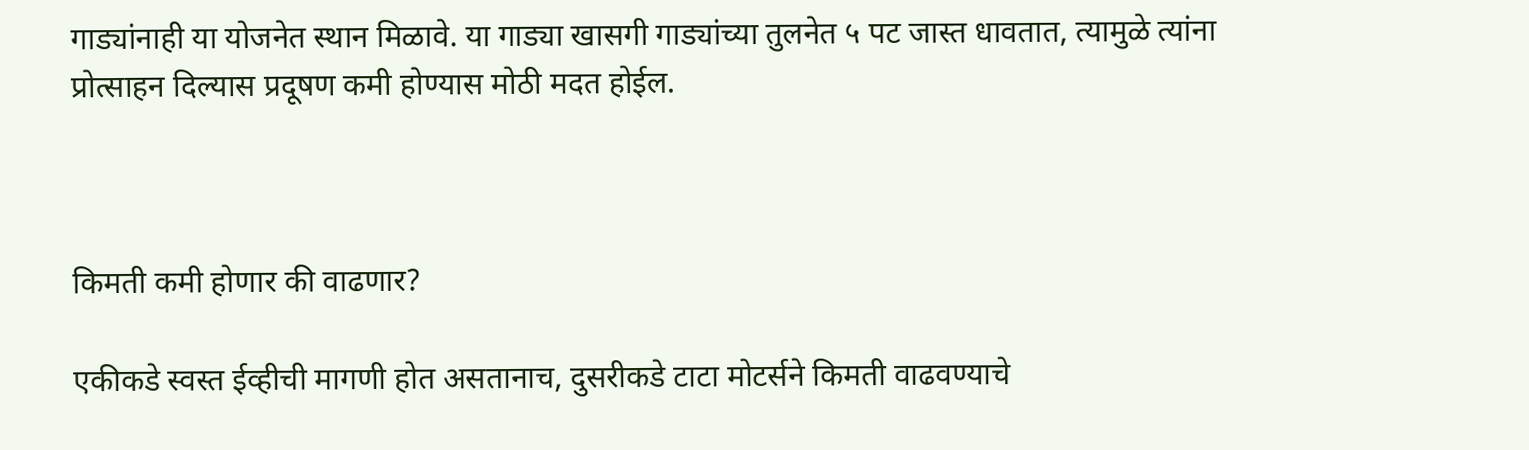गाड्यांनाही या योजनेत स्थान मिळावे. या गाड्या खासगी गाड्यांच्या तुलनेत ५ पट जास्त धावतात, त्यामुळे त्यांना प्रोत्साहन दिल्यास प्रदूषण कमी होण्यास मोठी मदत होईल.



किमती कमी होणार की वाढणार?

एकीकडे स्वस्त ईव्हीची मागणी होत असतानाच, दुसरीकडे टाटा मोटर्सने किमती वाढवण्याचे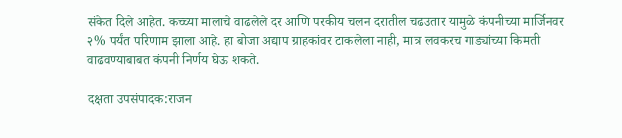संकेत दिले आहेत. कच्च्या मालाचे वाढलेले दर आणि परकीय चलन दरातील चढउतार यामुळे कंपनीच्या मार्जिनवर २% पर्यंत परिणाम झाला आहे. हा बोजा अद्याप ग्राहकांवर टाकलेला नाही, मात्र लवकरच गाड्यांच्या किमती वाढवण्याबाबत कंपनी निर्णय घेऊ शकते.

दक्षता उपसंपादक:राजन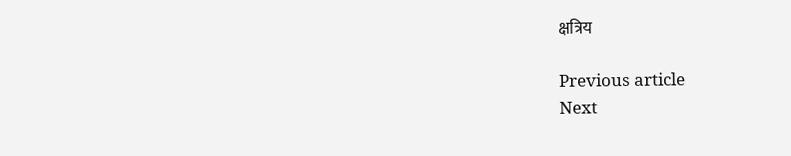क्षत्रिय

Previous article
Next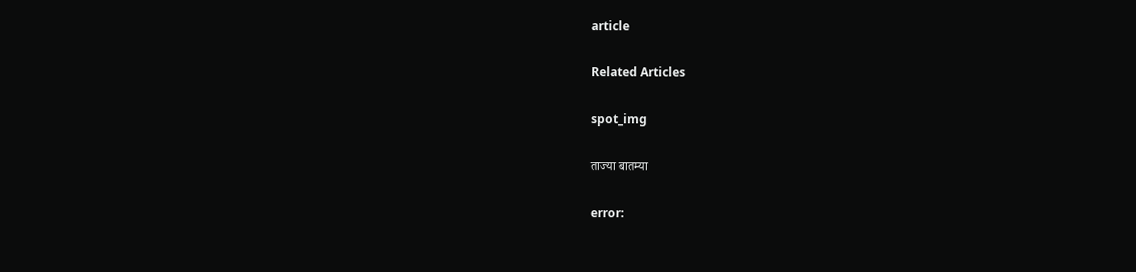article

Related Articles

spot_img

ताज्या बातम्या

error: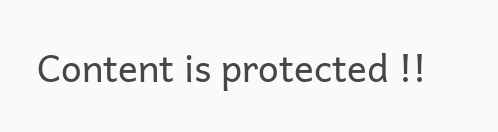Content is protected !!